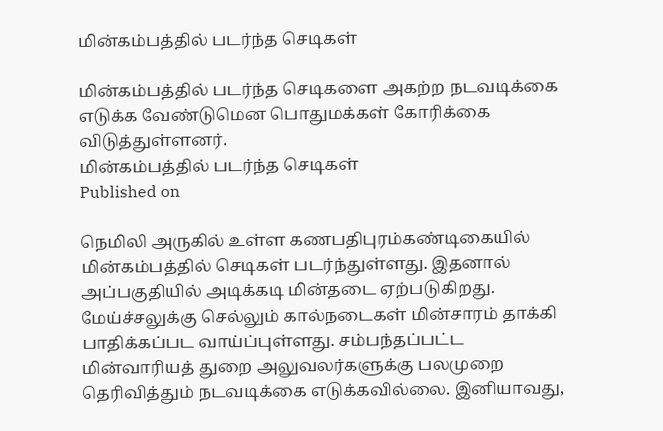மின்கம்பத்தில் படர்ந்த செடிகள்

மின்கம்பத்தில் படர்ந்த செடிகளை அகற்ற நடவடிக்கை எடுக்க வேண்டுமென பொதுமக்கள் கோரிக்கை விடுத்துள்ளனர்.
மின்கம்பத்தில் படர்ந்த செடிகள்
Published on

நெமிலி அருகில் உள்ள கணபதிபுரம்கண்டிகையில் மின்கம்பத்தில் செடிகள் படர்ந்துள்ளது. இதனால் அப்பகுதியில் அடிக்கடி மின்தடை ஏற்படுகிறது. மேய்ச்சலுக்கு செல்லும் கால்நடைகள் மின்சாரம் தாக்கி பாதிக்கப்பட வாய்ப்புள்ளது. சம்பந்தப்பட்ட மின்வாரியத் துறை அலுவலர்களுக்கு பலமுறை தெரிவித்தும் நடவடிக்கை எடுக்கவில்லை. இனியாவது,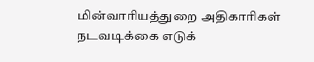மின்வாரியத்துறை அதிகாரிகள் நடவடிக்கை எடுக்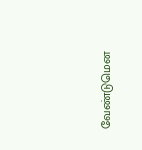வேண்டுமென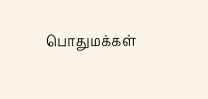பொதுமக்கள்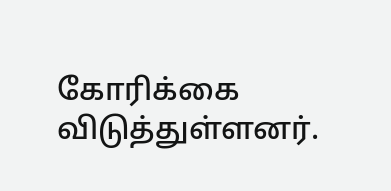கோரிக்கை விடுத்துள்ளனர்.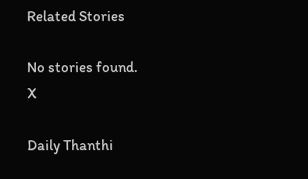Related Stories

No stories found.
X

Daily Thanthi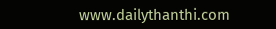www.dailythanthi.com